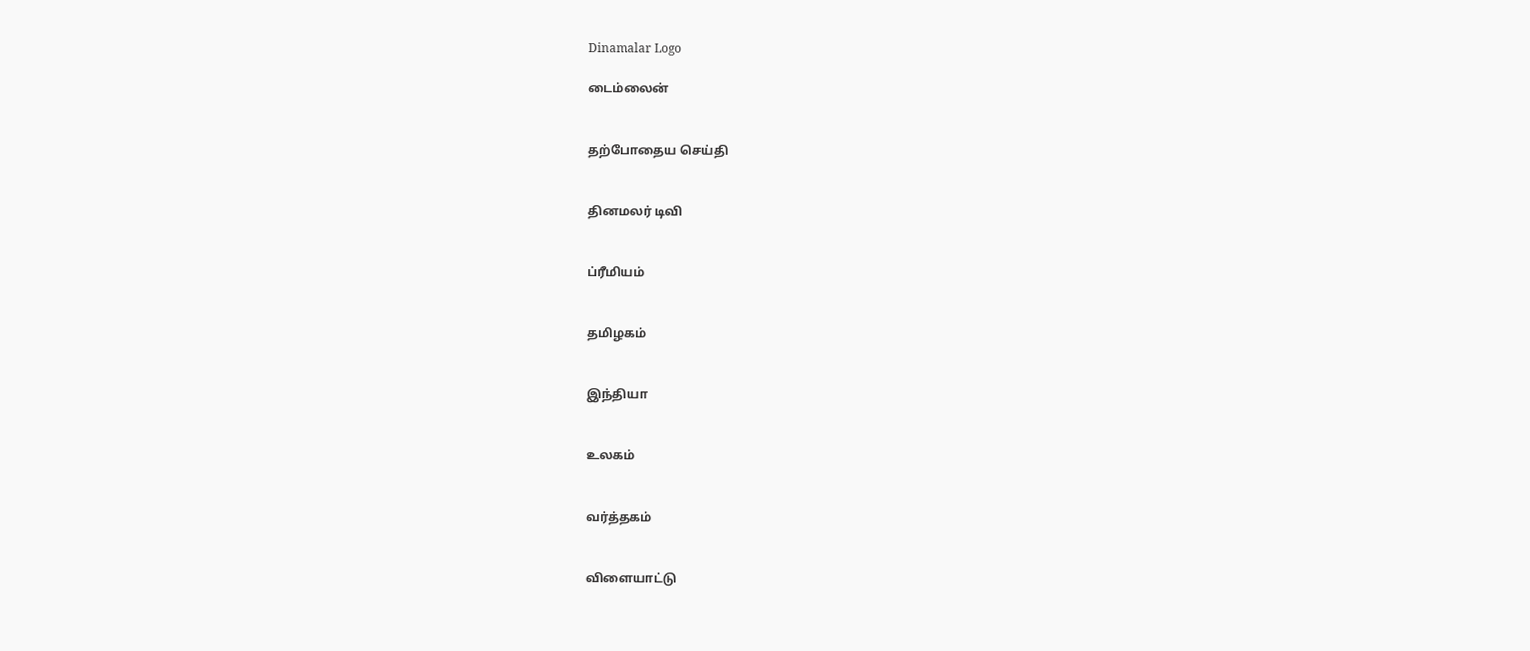Dinamalar Logo

டைம்லைன்


தற்போதைய செய்தி


தினமலர் டிவி


ப்ரீமியம்


தமிழகம்


இந்தியா


உலகம்


வர்த்தகம்


விளையாட்டு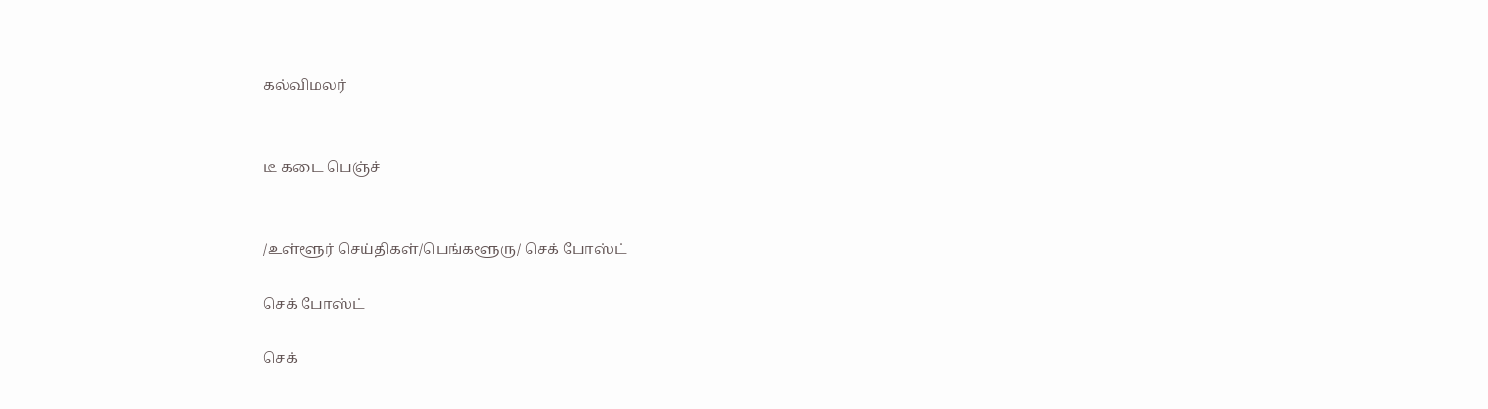கல்விமலர்


டீ கடை பெஞ்ச்


/உள்ளூர் செய்திகள்/பெங்களூரு/ செக் போஸ்ட்

செக் போஸ்ட்

செக்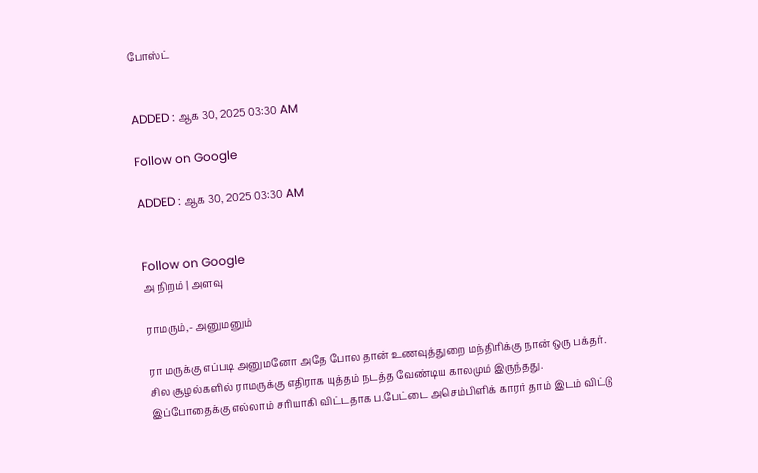போஸ்ட்


ADDED : ஆக 30, 2025 03:30 AM

Follow on Google

ADDED : ஆக 30, 2025 03:30 AM


Follow on Google
அ நிறம் | அளவு

ராமரும்,- அனுமனும்

ரா மருக்கு எப்படி அனுமனோ அதே போல தான் உணவுத்துறை மந்திரிக்கு நான் ஒரு பக்தர். சில சூழல்களில் ராமருக்கு எதிராக யுத்தம் நடத்த வேண்டிய காலமும் இருந்தது. இப்போதைக்கு எல்லாம் சரியாகி விட்டதாக ப.பேட்டை அசெம்பிளிக் காரர் தாம் இடம் விட்டு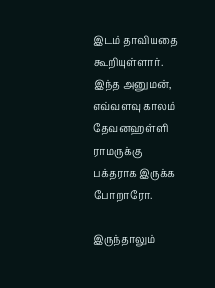இடம் தாவியதை கூறியுள்ளார். இந்த அனுமன், எவ்வளவு காலம் தேவனஹள்ளி ராமருக்கு பக்தராக இருக்க போறாரோ.

இருந்தாலும்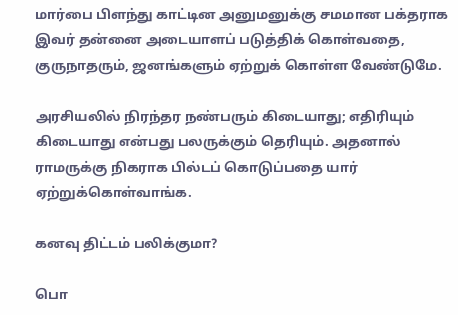மார்பை பிளந்து காட்டின அனுமனுக்கு சமமான பக்தராக இவர் தன்னை அடையாளப் படுத்திக் கொள்வதை, குருநாதரும், ஜனங்களும் ஏற்றுக் கொள்ள வேண்டுமே.

அரசியலில் நிரந்தர நண்பரும் கிடையாது; எதிரியும் கிடையாது என்பது பலருக்கும் தெரியும். அதனால் ராமருக்கு நிகராக பில்டப் கொடுப்பதை யார் ஏற்றுக்கொள்வாங்க.

கனவு திட்டம் பலிக்குமா?

பொ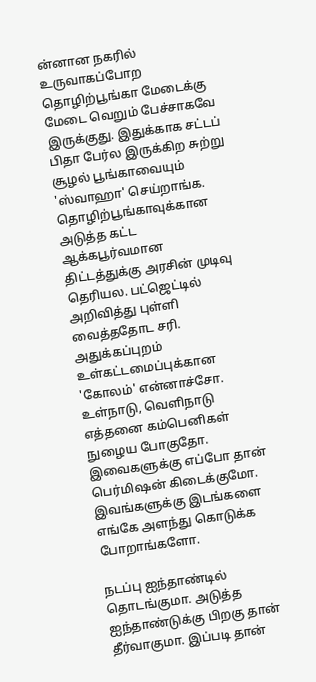ன்னான நகரில் உருவாகப்போற தொழிற்பூங்கா மேடைக்கு மேடை வெறும் பேச்சாகவே இருக்குது. இதுக்காக சட்டப் பிதா பேர்ல இருக்கிற சுற்று சூழல் பூங்காவையும் 'ஸ்வாஹா' செய்றாங்க. தொழிற்பூங்காவுக்கான அடுத்த கட்ட ஆக்கபூர்வமான திட்டத்துக்கு அரசின் முடிவு தெரியல. பட்ஜெட்டில் அறிவித்து புள்ளி வைத்ததோட சரி. அதுக்கப்புறம் உள்கட்டமைப்புக்கான 'கோலம்' என்னாச்சோ. உள்நாடு, வெளிநாடு எத்தனை கம்பெனிகள் நுழைய போகுதோ. இவைகளுக்கு எப்போ தான் பெர்மிஷன் கிடைக்குமோ. இவங்களுக்கு இடங்களை எங்கே அளந்து கொடுக்க போறாங்களோ.

நடப்பு ஐந்தாண்டில் தொடங்குமா. அடுத்த ஐந்தாண்டுக்கு பிறகு தான் தீர்வாகுமா. இப்படி தான்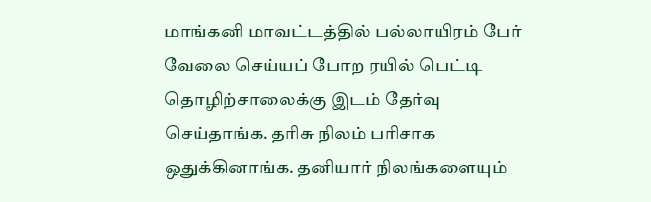மாங்கனி மாவட்டத்தில் பல்லாயிரம் பேர் வேலை செய்யப் போற ரயில் பெட்டி தொழிற்சாலைக்கு இடம் தேர்வு செய்தாங்க. தரிசு நிலம் பரிசாக ஒதுக்கினாங்க. தனியார் நிலங்களையும்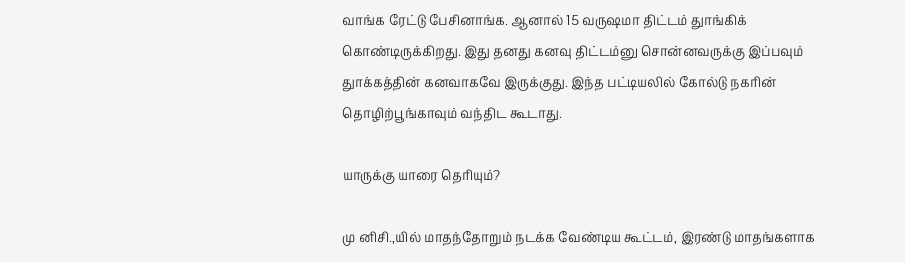வாங்க ரேட்டு பேசினாங்க. ஆனால் 15 வருஷமா திட்டம் துாங்கிக் கொண்டிருக்கிறது. இது தனது கனவு திட்டம்னு சொன்னவருக்கு இப்பவும் துாக்கத்தின் கனவாகவே இருக்குது. இந்த பட்டியலில் கோல்டு நகரின் தொழிற்பூங்காவும் வந்திட கூடாது.

யாருக்கு யாரை தெரியும்?

மு னிசி.,யில் மாதந்தோறும் நடக்க வேண்டிய கூட்டம், இரண்டு மாதங்களாக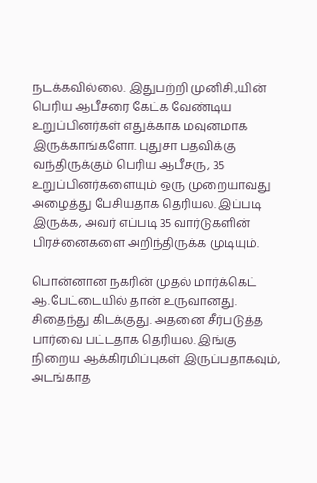நடக்கவில்லை. இதுபற்றி முனிசி.,யின் பெரிய ஆபீசரை கேட்க வேண்டிய உறுப்பினர்கள் எதுக்காக மவுனமாக இருக்காங்களோ. புதுசா பதவிக்கு வந்திருக்கும் பெரிய ஆபீசரு, 35 உறுப்பினர்களையும் ஒரு முறையாவது அழைத்து பேசியதாக தெரியல. இப்படி இருக்க, அவர் எப்படி 35 வார்டுகளின் பிரச்னைகளை அறிந்திருக்க முடியும்.

பொன்னான நகரின் முதல் மார்க்கெட் ஆ.பேட்டையில் தான் உருவானது. சிதைந்து கிடக்குது. அதனை சீர்படுத்த பார்வை பட்டதாக தெரியல. இங்கு நிறைய ஆக்கிரமிப்புகள் இருப்பதாகவும், அடங்காத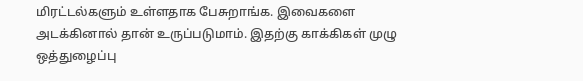மிரட்டல்களும் உள்ளதாக பேசுறாங்க. இவைகளை அடக்கினால் தான் உருப்படுமாம். இதற்கு காக்கிகள் முழு ஒத்துழைப்பு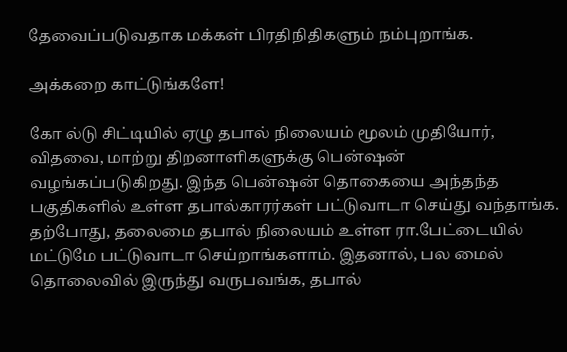தேவைப்படுவதாக மக்கள் பிரதிநிதிகளும் நம்புறாங்க.

அக்கறை காட்டுங்களே!

கோ ல்டு சிட்டியில் ஏழு தபால் நிலையம் மூலம் முதியோர், விதவை, மாற்று திறனாளிகளுக்கு பென்ஷன் வழங்கப்படுகிறது. இந்த பென்ஷன் தொகையை அந்தந்த பகுதிகளில் உள்ள தபால்காரர்கள் பட்டுவாடா செய்து வந்தாங்க. தற்போது, தலைமை தபால் நிலையம் உள்ள ரா.பேட்டையில் மட்டுமே பட்டுவாடா செய்றாங்களாம். இதனால், பல மைல் தொலைவில் இருந்து வருபவங்க, தபால்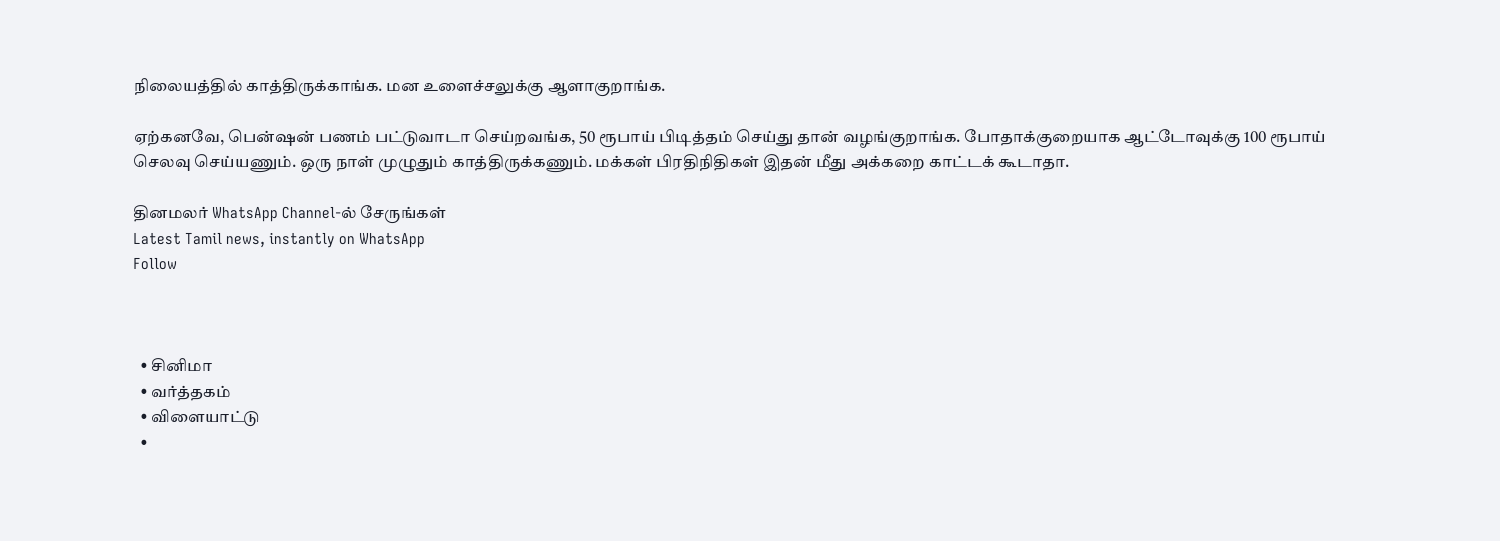நிலையத்தில் காத்திருக்காங்க. மன உளைச்சலுக்கு ஆளாகுறாங்க.

ஏற்கனவே, பென்ஷன் பணம் பட்டுவாடா செய்றவங்க, 50 ரூபாய் பிடித்தம் செய்து தான் வழங்குறாங்க. போதாக்குறையாக ஆட்டோவுக்கு 100 ரூபாய் செலவு செய்யணும். ஒரு நாள் முழுதும் காத்திருக்கணும். மக்கள் பிரதிநிதிகள் இதன் மீது அக்கறை காட்டக் கூடாதா.

தினமலர் WhatsApp Channel-ல் சேருங்கள்
Latest Tamil news, instantly on WhatsApp
Follow



  • சினிமா
  • வர்த்தகம்
  • விளையாட்டு
  •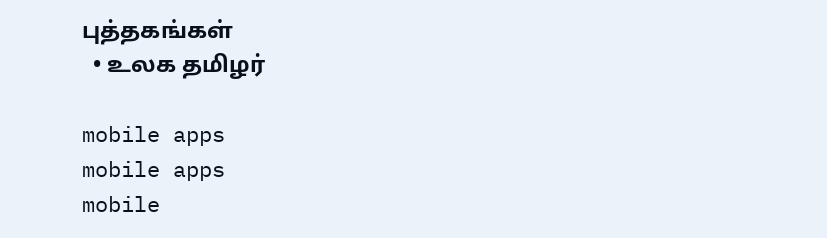புத்தகங்கள்
  • உலக தமிழர்

mobile apps
mobile apps
mobile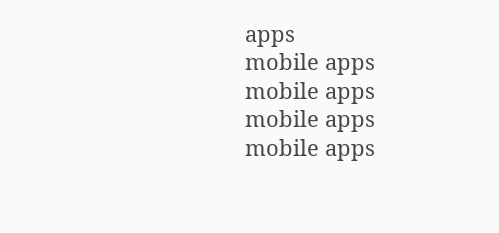apps
mobile apps
mobile apps
mobile apps
mobile apps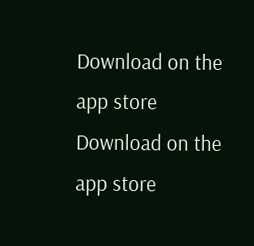Download on the app store
Download on the app store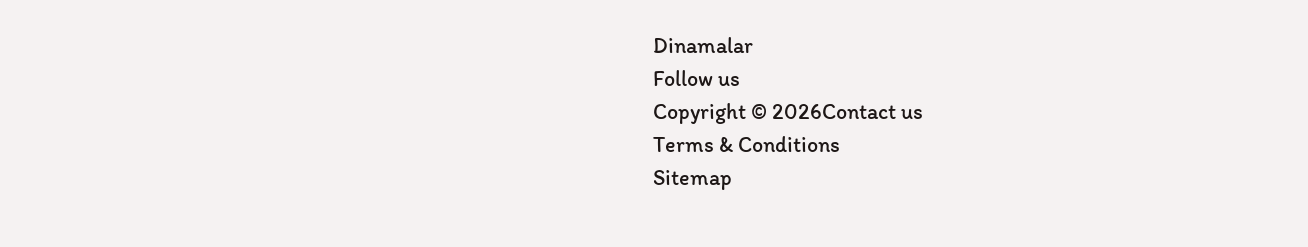Dinamalar
Follow us
Copyright © 2026Contact us
Terms & Conditions
Sitemap